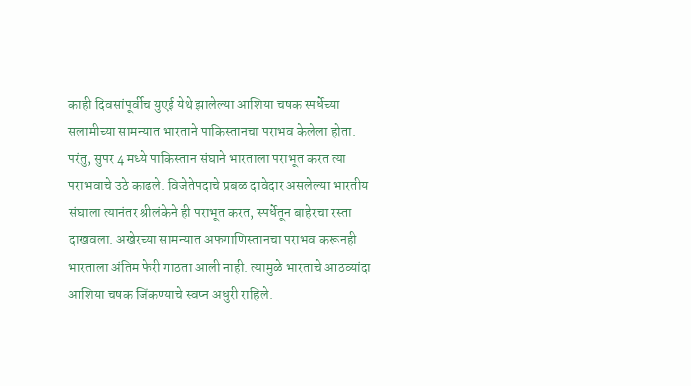काही दिवसांपूर्वीच युएई येथे झालेल्या आशिया चषक स्पर्धेच्या सलामीच्या सामन्यात भारताने पाकिस्तानचा पराभव केलेला होता. परंतु, सुपर 4 मध्ये पाकिस्तान संघाने भारताला पराभूत करत त्या पराभवाचे उठे काढले. विजेतेपदाचे प्रबळ दावेदार असलेल्या भारतीय संघाला त्यानंतर श्रीलंकेने ही पराभूत करत, स्पर्धेतून बाहेरचा रस्ता दाखवला. अखेरच्या सामन्यात अफगाणिस्तानचा पराभव करूनही भारताला अंतिम फेरी गाठता आली नाही. त्यामुळे भारताचे आठव्यांदा आशिया चषक जिंकण्याचे स्वप्न अधुरी राहिले.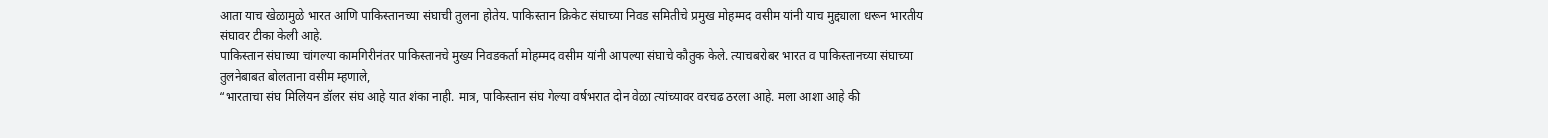आता याच खेळामुळे भारत आणि पाकिस्तानच्या संघाची तुलना होतेय. पाकिस्तान क्रिकेट संघाच्या निवड समितीचे प्रमुख मोहम्मद वसीम यांनी याच मुद्द्याला धरून भारतीय संघावर टीका केली आहे.
पाकिस्तान संघाच्या चांगल्या कामगिरीनंतर पाकिस्तानचे मुख्य निवडकर्ता मोहम्मद वसीम यांनी आपल्या संघाचे कौतुक केले. त्याचबरोबर भारत व पाकिस्तानच्या संघाच्या तुलनेबाबत बोलताना वसीम म्हणाले,
“भारताचा संघ मिलियन डॉलर संघ आहे यात शंका नाही. मात्र, पाकिस्तान संघ गेल्या वर्षभरात दोन वेळा त्यांच्यावर वरचढ ठरला आहे. मला आशा आहे की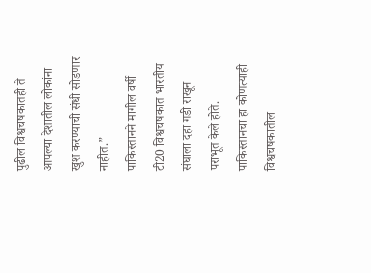पुढील विश्वचषकातही ते आपल्या देशातील लोकांना खुश करण्याची संधी सोडणार नाहीत.”
पाकिस्तानने मागील वर्षी टी20 विश्वचषकात भारतीय संघाला दहा गडी राखून पराभूत केले होते. पाकिस्तानचा हा कोणत्याही विश्वचषकातील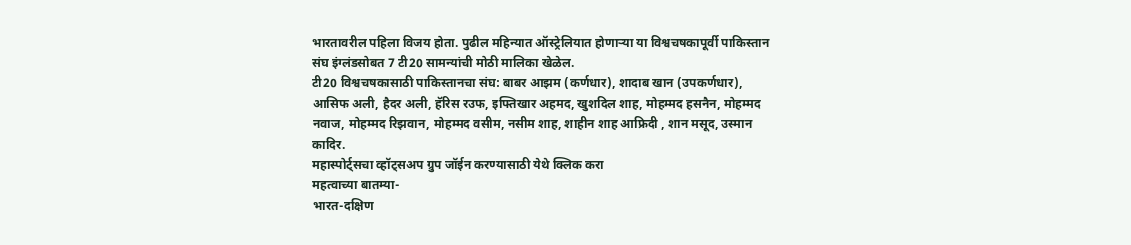भारतावरील पहिला विजय होता. पुढील महिन्यात ऑस्ट्रेलियात होणाऱ्या या विश्वचषकापूर्वी पाकिस्तान संघ इंग्लंडसोबत 7 टी20 सामन्यांची मोठी मालिका खेळेल.
टी20 विश्वचषकासाठी पाकिस्तानचा संघ: बाबर आझम (कर्णधार), शादाब खान (उपकर्णधार), आसिफ अली, हैदर अली, हॅरिस रउफ, इफ्तिखार अहमद, खुशदिल शाह, मोहम्मद हसनैन, मोहम्मद नवाज, मोहम्मद रिझवान, मोहम्मद वसीम, नसीम शाह, शाहीन शाह आफ्रिदी , शान मसूद, उस्मान कादिर.
महास्पोर्ट्सचा व्हॉट्सअप ग्रुप जॉईन करण्यासाठी येथे क्लिक करा
महत्वाच्या बातम्या-
भारत-दक्षिण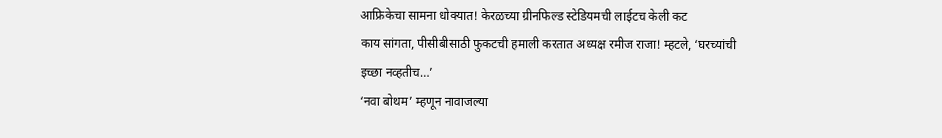आफ्रिकेचा सामना धोक्यात! केरळच्या ग्रीनफिल्ड स्टेडियमची लाईटच केली कट
काय सांगता, पीसीबीसाठी फुकटची हमाली करतात अध्यक्ष रमीज राजा! म्हटले, ‘घरच्यांची इच्छा नव्हतीच…’
‘नवा बोथम’ म्हणून नावाजल्या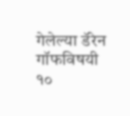गेलेल्या डॅरेन गॉफविषयी १०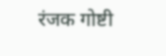रंजक गोष्टी